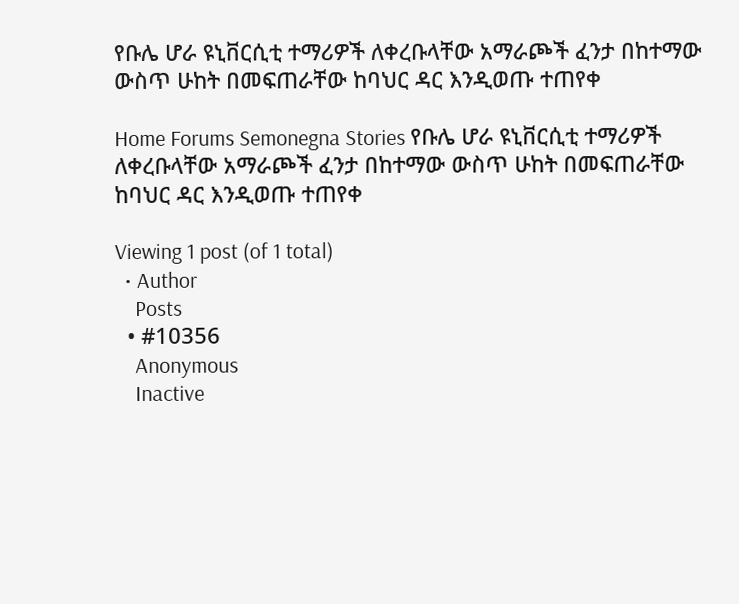የቡሌ ሆራ ዩኒቨርሲቲ ተማሪዎች ለቀረቡላቸው አማራጮች ፈንታ በከተማው ውስጥ ሁከት በመፍጠራቸው ከባህር ዳር እንዲወጡ ተጠየቀ

Home Forums Semonegna Stories የቡሌ ሆራ ዩኒቨርሲቲ ተማሪዎች ለቀረቡላቸው አማራጮች ፈንታ በከተማው ውስጥ ሁከት በመፍጠራቸው ከባህር ዳር እንዲወጡ ተጠየቀ

Viewing 1 post (of 1 total)
  • Author
    Posts
  • #10356
    Anonymous
    Inactive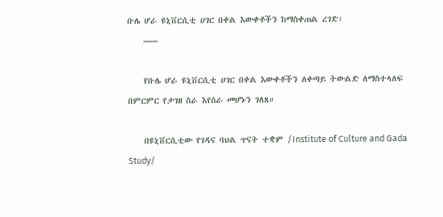ቡሌ ሆራ ዩኒቨርሲቲ ሀገር በቀል እውቀቶችን ከማስቀጠል ረገድ፡
    —–

    የቡሌ ሆራ ዩኒቨርሲቲ ሀገር በቀል እውቀቶችን ለቀጣይ ትውልድ ለማስተላለፍ በምርምር የታገዘ ስራ እየሰራ መሆኑን ገለጸ።

    በዩኒቨርሲቲው የገዳና ባህል ጥናት ተቋም /Institute of Culture and Gada Study/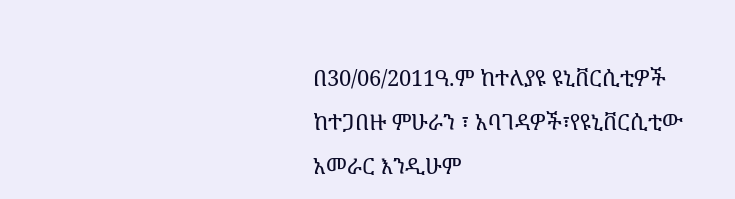በ30/06/2011ዓ.ም ከተለያዩ ዩኒቨርሲቲዎች ከተጋበዙ ምሁራን ፣ አባገዳዎች፣የዩኒቨርሲቲው አመራር እንዲሁም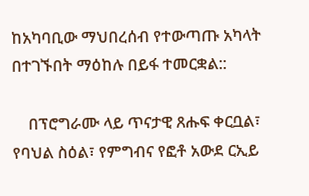ከአካባቢው ማህበረሰብ የተውጣጡ አካላት በተገኙበት ማዕከሉ በይፋ ተመርቋል::

    በፕሮግራሙ ላይ ጥናታዊ ጸሑፍ ቀርቧል፣ የባህል ስዕል፣ የምግብና የፎቶ አውደ ርኢይ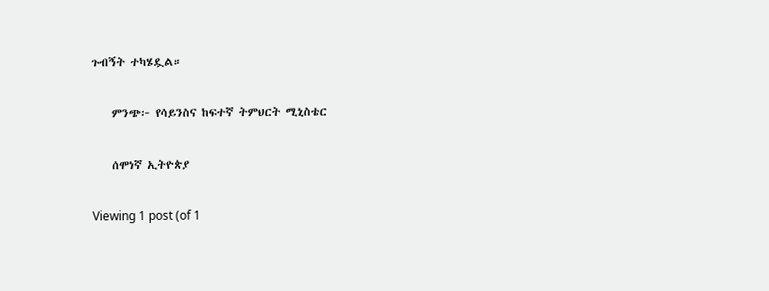ጉብኝት ተካሄዷል።

    ምንጭ፦ የሳይንስና ከፍተኛ ትምህርት ሚኒስቴር

    ሰሞነኛ ኢትዮጵያ

Viewing 1 post (of 1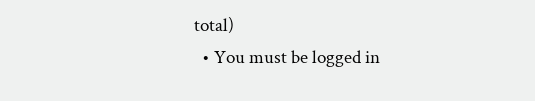total)
  • You must be logged in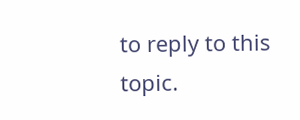to reply to this topic.